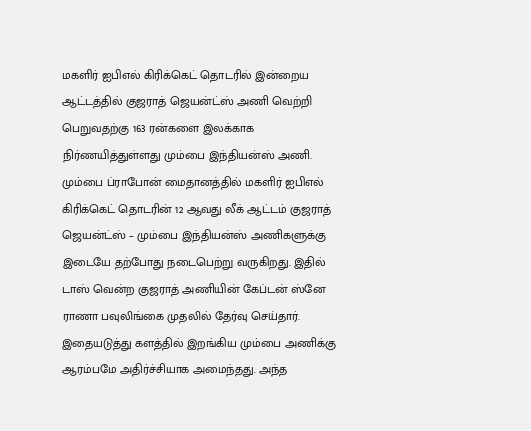மகளிர் ஐபிஎல் கிரிக்கெட் தொடரில் இன்றைய ஆட்டத்தில் குஜராத் ஜெயன்ட்ஸ் அணி வெற்றி பெறுவதற்கு 163 ரன்களை இலக்காக நிர்ணயித்துள்ளது மும்பை இந்தியன்ஸ் அணி. மும்பை ப்ராபோன் மைதானத்தில் மகளிர் ஐபிஎல் கிரிக்கெட் தொடரின் 12 ஆவது லீக் ஆட்டம் குஜராத் ஜெயன்ட்ஸ் – மும்பை இந்தியன்ஸ் அணிகளுக்கு இடையே தற்போது நடைபெற்று வருகிறது. இதில் டாஸ் வென்ற குஜராத் அணியின் கேப்டன் ஸ்னே ராணா பவுலிங்கை முதலில் தேர்வு செய்தார்.
இதையடுத்து களத்தில் இறங்கிய மும்பை அணிக்கு ஆரம்பமே அதிர்ச்சியாக அமைந்தது. அந்த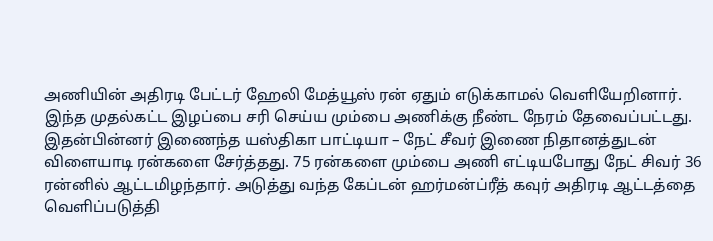அணியின் அதிரடி பேட்டர் ஹேலி மேத்யூஸ் ரன் ஏதும் எடுக்காமல் வெளியேறினார். இந்த முதல்கட்ட இழப்பை சரி செய்ய மும்பை அணிக்கு நீண்ட நேரம் தேவைப்பட்டது. இதன்பின்னர் இணைந்த யஸ்திகா பாட்டியா – நேட் சீவர் இணை நிதானத்துடன் விளையாடி ரன்களை சேர்த்தது. 75 ரன்களை மும்பை அணி எட்டியபோது நேட் சிவர் 36 ரன்னில் ஆட்டமிழந்தார். அடுத்து வந்த கேப்டன் ஹர்மன்ப்ரீத் கவுர் அதிரடி ஆட்டத்தை வெளிப்படுத்தி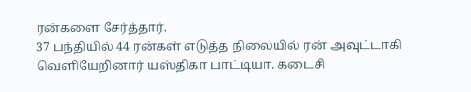ரன்களை சேர்த்தார்.
37 பந்தியில் 44 ரன்கள் எடுத்த நிலையில் ரன் அவுட்டாகி வெளியேறினார் யஸ்திகா பாட்டியா. கடைசி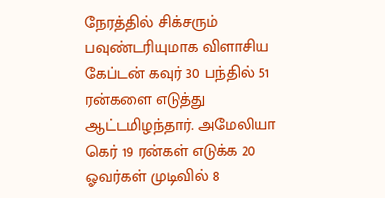நேரத்தில் சிக்சரும் பவுண்டரியுமாக விளாசிய கேப்டன் கவுர் 30 பந்தில் 51 ரன்களை எடுத்து ஆட்டமிழந்தார். அமேலியா கெர் 19 ரன்கள் எடுக்க 20 ஓவர்கள் முடிவில் 8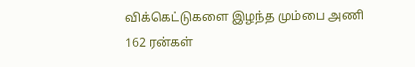விக்கெட்டுகளை இழந்த மும்பை அணி 162 ரன்கள்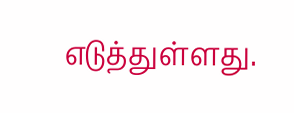எடுத்துள்ளது.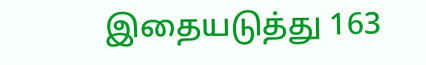இதையடுத்து 163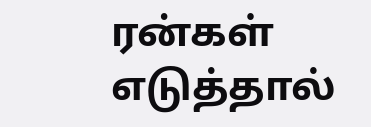ரன்கள் எடுத்தால்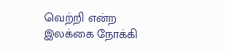வெற்றி என்ற இலக்கை நோக்கி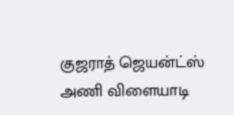குஜராத் ஜெயன்ட்ஸ் அணி விளையாடி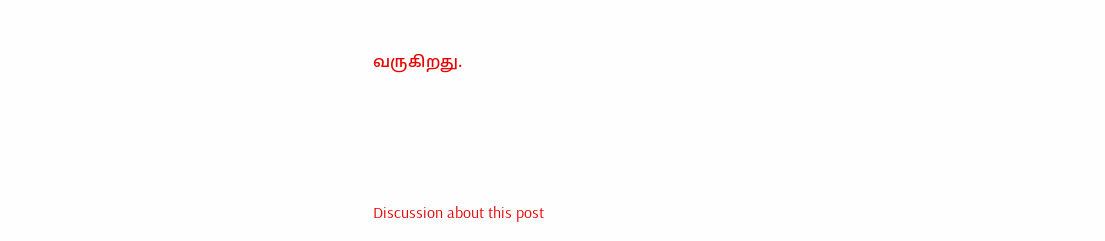வருகிறது.





Discussion about this post